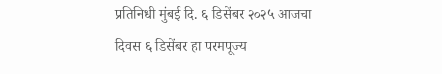प्रतिनिधी मुंबई दि. ६ डिसेंबर २०२५ आजचा दिवस ६ डिसेंबर हा परमपूज्य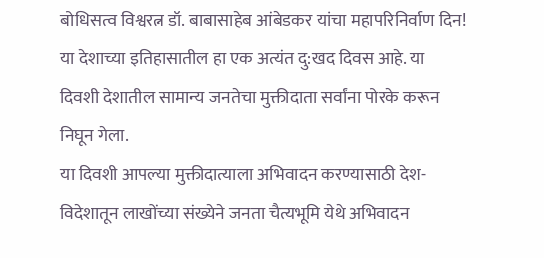बोधिसत्व विश्वरत्न डॉ. बाबासाहेब आंबेडकर यांचा महापरिनिर्वाण दिन! या देशाच्या इतिहासातील हा एक अत्यंत दु:खद दिवस आहे. या दिवशी देशातील सामान्य जनतेचा मुक्तीदाता सर्वांना पोरके करून निघून गेला.
या दिवशी आपल्या मुक्तीदात्याला अभिवादन करण्यासाठी देश-विदेशातून लाखोंच्या संख्येने जनता चैत्यभूमि येथे अभिवादन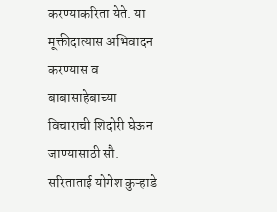करण्याकरिता येते. या मूक्तीदात्यास अभिवादन करण्यास व बाबासाहेबाच्या विचाराची शिदोरी घेऊन जाण्यासाठी सौ. सरिताताई योगेश कुऱ्हाडे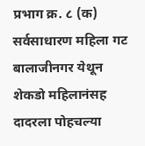प्रभाग क्र. ८ (क) सर्वसाधारण महिला गट बालाजीनगर येथून शेकडो महिलानंसह दादरला पोहचल्या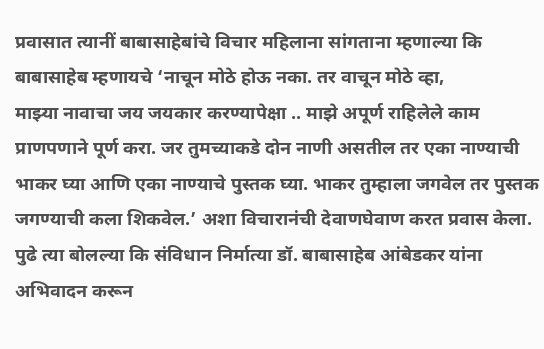प्रवासात त्यानीं बाबासाहेबांचे विचार महिलाना सांगताना म्हणाल्या कि बाबासाहेब म्हणायचे ‘नाचून मोठे होऊ नका. तर वाचून मोठे व्हा,
माझ्या नावाचा जय जयकार करण्यापेक्षा .. माझे अपूर्ण राहिलेले काम प्राणपणाने पूर्ण करा. जर तुमच्याकडे दोन नाणी असतील तर एका नाण्याची भाकर घ्या आणि एका नाण्याचे पुस्तक घ्या. भाकर तुम्हाला जगवेल तर पुस्तक जगण्याची कला शिकवेल.’ अशा विचारानंची देवाणघेवाण करत प्रवास केला.
पुढे त्या बोलल्या कि संविधान निर्मात्या डॉ. बाबासाहेब आंबेडकर यांना अभिवादन करून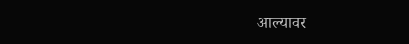आल्यावर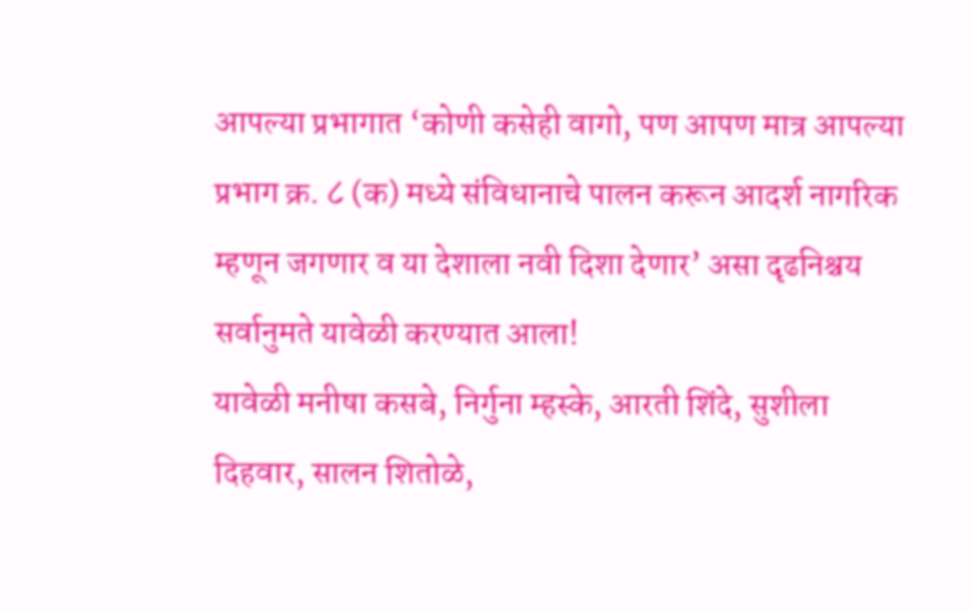आपल्या प्रभागात ‘कोणी कसेही वागो, पण आपण मात्र आपल्या प्रभाग क्र. ८ (क) मध्ये संविधानाचे पालन करून आदर्श नागरिक म्हणून जगणार व या देशाला नवी दिशा देणार’ असा दृढनिश्चय सर्वानुमते यावेळी करण्यात आला!
यावेळी मनीषा कसबे, निर्गुना म्हस्के, आरती शिंदे, सुशीला दिहवार, सालन शितोळे,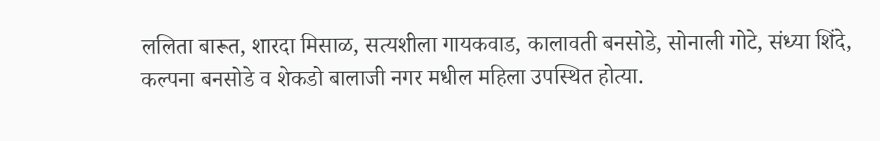ललिता बारूत, शारदा मिसाळ, सत्यशीला गायकवाड, कालावती बनसोडे, सोनाली गोटे, संध्या शिंदे, कल्पना बनसोडे व शेकडो बालाजी नगर मधील महिला उपस्थित होत्या.